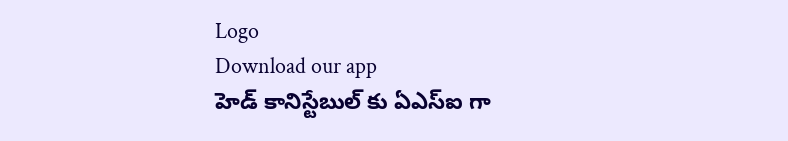Logo
Download our app
హెడ్ కానిస్టేబుల్ కు ఏఎస్ఐ గా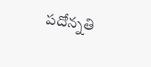ప‌దోన్న‌తి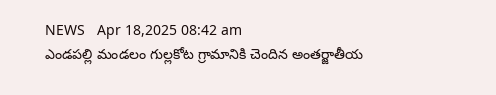NEWS   Apr 18,2025 08:42 am
ఎండపల్లి మండలం గుల్లకోట గ్రామానికి చెందిన అంతర్జాతీయ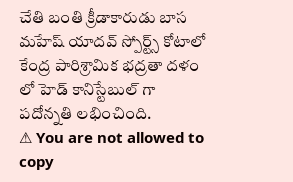చేతి బంతి క్రీడాకారుడు బాస మహేష్ యాదవ్ స్పోర్ట్స్ కోటాలో కేంద్ర పారిశ్రామిక భద్రతా దళం లో హెడ్ కానిస్టేబుల్ గా ప‌దోన్న‌తి ల‌భించింది.
⚠ You are not allowed to copy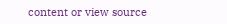content or view source